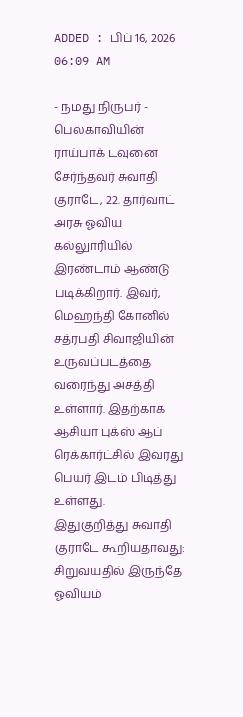ADDED : பிப் 16, 2026 06:09 AM

- நமது நிருபர் -
பெலகாவியின் ராய்பாக் டவுனை சேர்ந்தவர் சுவாதி குராடே, 22. தார்வாட் அரசு ஓவிய கல்லுாரியில் இரண்டாம் ஆண்டு படிக்கிறார். இவர், மெஹந்தி கோனில் சத்ரபதி சிவாஜியின் உருவப்படத்தை வரைந்து அசத்தி உள்ளார். இதற்காக ஆசியா புக்ஸ் ஆப் ரெக்கார்ட்சில் இவரது பெயர் இடம் பிடித்து உள்ளது.
இதுகுறித்து சுவாதி குராடே கூறியதாவது:
சிறுவயதில் இருந்தே ஓவியம்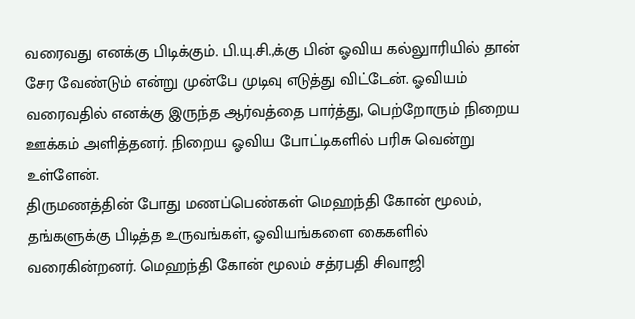வரைவது எனக்கு பிடிக்கும். பி.யு.சி.,க்கு பின் ஓவிய கல்லுாரியில் தான் சேர வேண்டும் என்று முன்பே முடிவு எடுத்து விட்டேன். ஓவியம் வரைவதில் எனக்கு இருந்த ஆர்வத்தை பார்த்து, பெற்றோரும் நிறைய ஊக்கம் அளித்தனர். நிறைய ஓவிய போட்டிகளில் பரிசு வென்று உள்ளேன்.
திருமணத்தின் போது மணப்பெண்கள் மெஹந்தி கோன் மூலம், தங்களுக்கு பிடித்த உருவங்கள், ஓவியங்களை கைகளில் வரைகின்றனர். மெஹந்தி கோன் மூலம் சத்ரபதி சிவாஜி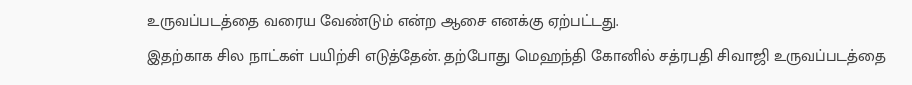உருவப்படத்தை வரைய வேண்டும் என்ற ஆசை எனக்கு ஏற்பட்டது.
இதற்காக சில நாட்கள் பயிற்சி எடுத்தேன். தற்போது மெஹந்தி கோனில் சத்ரபதி சிவாஜி உருவப்படத்தை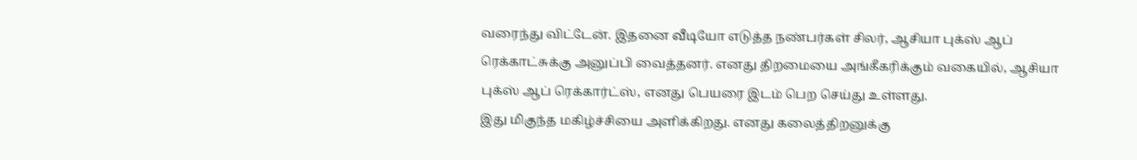வரைந்து விட்டேன். இதனை வீடியோ எடுத்த நண்பர்கள் சிலர், ஆசியா புக்ஸ் ஆப் ரெக்காட்சுக்கு அனுப்பி வைத்தனர். எனது திறமையை அங்கீகரிக்கும் வகையில், ஆசியா புக்ஸ் ஆப் ரெக்கார்ட்ஸ், எனது பெயரை இடம் பெற செய்து உள்ளது.
இது மிகுந்த மகிழ்ச்சியை அளிக்கிறது. எனது கலைத்திறனுக்கு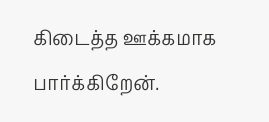கிடைத்த ஊக்கமாக பார்க்கிறேன்.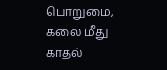பொறுமை, கலை மீது காதல்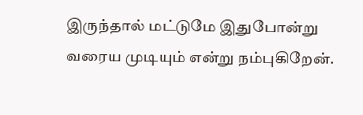இருந்தால் மட்டுமே இதுபோன்று வரைய முடியும் என்று நம்புகிறேன்.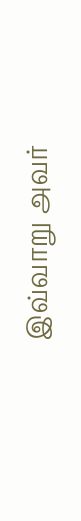இவ்வாறு அவர்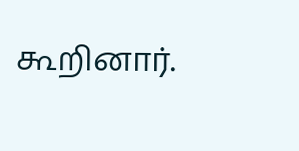கூறினார்.